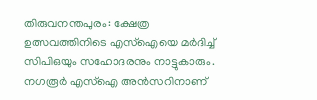തിരുവനന്തപുരം: ക്ഷേത്ര ഉത്സവത്തിനിടെ എസ്ഐയെ മർദിച്ച് സിപിഒയും സഹോദരനും നാട്ടുകാരും. നഗരൂർ എസ്ഐ അൻസറിനാണ്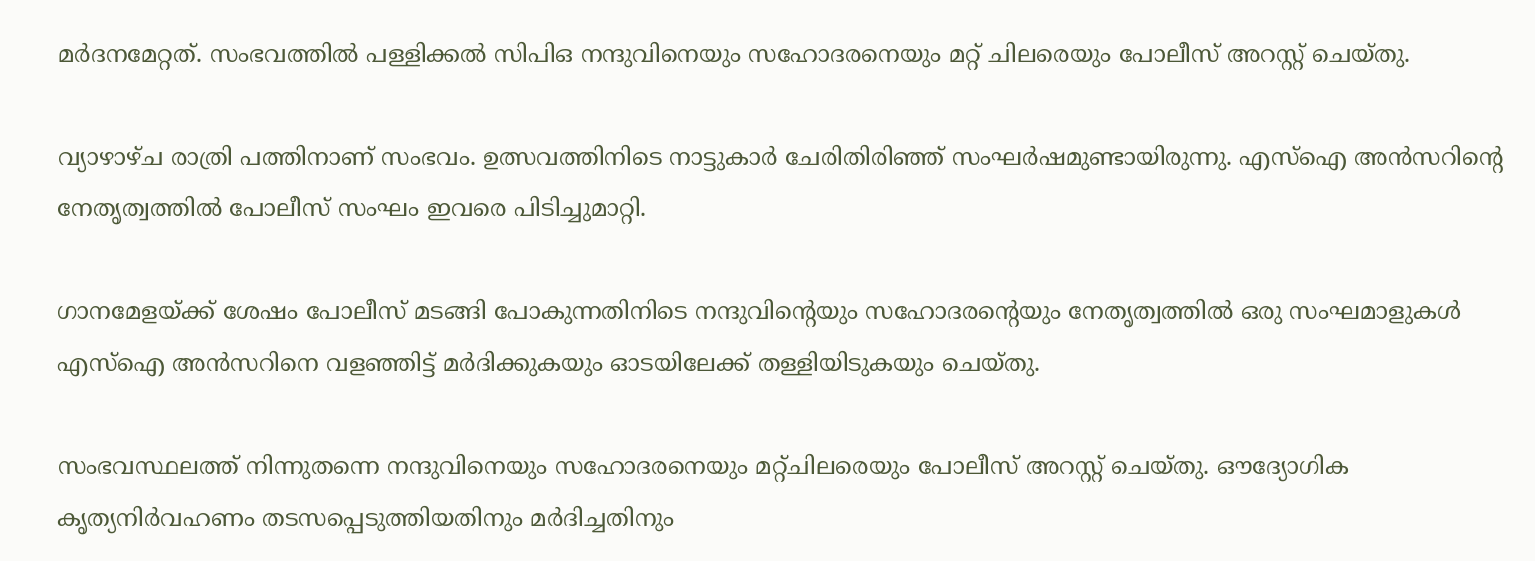മർദനമേറ്റത്. സംഭവത്തിൽ പള്ളിക്കൽ സിപിഒ നന്ദുവിനെയും സഹോദരനെയും മറ്റ് ചിലരെയും പോലീസ് അറസ്റ്റ് ചെയ്തു.

വ്യാഴാഴ്ച രാത്രി പത്തിനാണ് സംഭവം. ഉത്സവത്തിനിടെ നാട്ടുകാർ ചേരിതിരിഞ്ഞ് സംഘർഷമുണ്ടായിരുന്നു. എസ്ഐ അൻസറിന്‍റെ നേതൃത്വത്തിൽ പോലീസ് സംഘം ഇവരെ പിടിച്ചുമാറ്റി.

ഗാനമേളയ്ക്ക് ശേഷം പോലീസ് മടങ്ങി പോകുന്നതിനിടെ നന്ദുവിന്‍റെയും സഹോദരന്‍റെയും നേതൃത്വത്തിൽ ഒരു സംഘമാളുകൾ എസ്ഐ അൻസറിനെ വളഞ്ഞിട്ട് മർദിക്കുകയും ഓടയിലേക്ക് തള്ളിയിടുകയും ചെയ്തു.

സംഭവസ്ഥലത്ത് നിന്നുതന്നെ നന്ദുവിനെയും സഹോദരനെയും മറ്റ്ചിലരെയും പോലീസ് അറസ്റ്റ് ചെയ്തു. ഔദ്യോഗിക കൃത്യനിർവഹണം തടസപ്പെടുത്തിയതിനും മർദിച്ചതിനും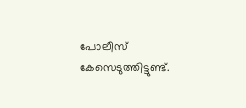പോലീസ് കേസെടുത്തിട്ടുണ്ട്.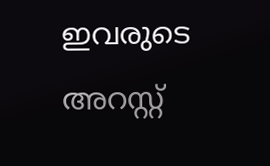ഇവരുടെ അറസ്റ്റ്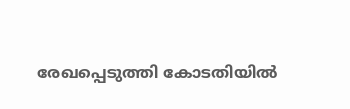രേഖപ്പെടുത്തി കോടതിയിൽ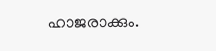ഹാജരാക്കും.